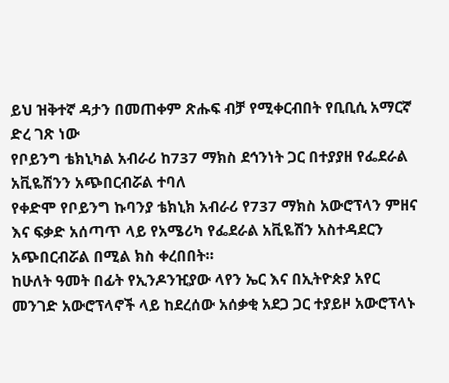ይህ ዝቅተኛ ዳታን በመጠቀም ጽሑፍ ብቻ የሚቀርብበት የቢቢሲ አማርኛ ድረ ገጽ ነው
የቦይንግ ቴክኒካል አብራሪ ከ737 ማክስ ደኅንነት ጋር በተያያዘ የፌደራል አቪዬሽንን አጭበርብሯል ተባለ
የቀድሞ የቦይንግ ኩባንያ ቴክኒክ አብራሪ የ737 ማክስ አውሮፕላን ምዘና እና ፍቃድ አሰጣጥ ላይ የአሜሪካ የፌደራል አቪዬሽን አስተዳደርን አጭበርብሯል በሚል ክስ ቀረበበት።
ከሁለት ዓመት በፊት የኢንዶንዢያው ላየን ኤር እና በኢትዮጵያ አየር መንገድ አውሮፕላኖች ላይ ከደረሰው አሰቃቂ አደጋ ጋር ተያይዞ አውሮፕላኑ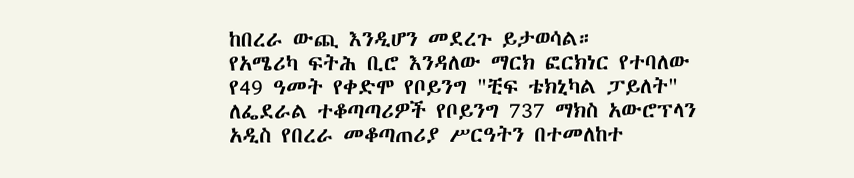ከበረራ ውጪ እንዲሆን መደረጉ ይታወሳል።
የአሜሪካ ፍትሕ ቢሮ እንዳለው ማርክ ፎርክነር የተባለው የ49 ዓመት የቀድሞ የቦይንግ "ቺፍ ቴክኒካል ፓይለት" ለፌደራል ተቆጣጣሪዎች የቦይንግ 737 ማክስ አውሮፕላን አዲስ የበረራ መቆጣጠሪያ ሥርዓትን በተመለከተ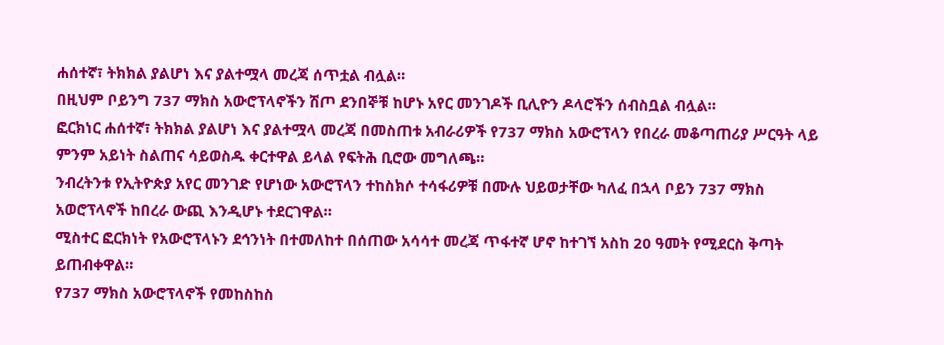ሐሰተኛ፣ ትክክል ያልሆነ እና ያልተሟላ መረጃ ሰጥቷል ብሏል።
በዚህም ቦይንግ 737 ማክስ አውሮፕላኖችን ሽጦ ደንበኞቹ ከሆኑ አየር መንገዶች ቢሊዮን ዶላሮችን ሰብስቧል ብሏል።
ፎርክነር ሐሰተኛ፣ ትክክል ያልሆነ እና ያልተሟላ መረጃ በመስጠቱ አብራሪዎች የ737 ማክስ አውሮፕላን የበረራ መቆጣጠሪያ ሥርዓት ላይ ምንም አይነት ስልጠና ሳይወስዱ ቀርተዋል ይላል የፍትሕ ቢሮው መግለጫ።
ንብረትንቱ የኢትዮጵያ አየር መንገድ የሆነው አውሮፕላን ተከስክሶ ተሳፋሪዎቹ በሙሉ ህይወታቸው ካለፈ በኋላ ቦይን 737 ማክስ አወሮፕላኖች ከበረራ ውጪ እንዲሆኑ ተደርገዋል።
ሚስተር ፎርክነት የአውሮፕላኑን ደኅንነት በተመለከተ በሰጠው አሳሳተ መረጃ ጥፋተኛ ሆኖ ከተገኘ አስከ 20 ዓመት የሚደርስ ቅጣት ይጠብቀዋል።
የ737 ማክስ አውሮፕላኖች የመከስከስ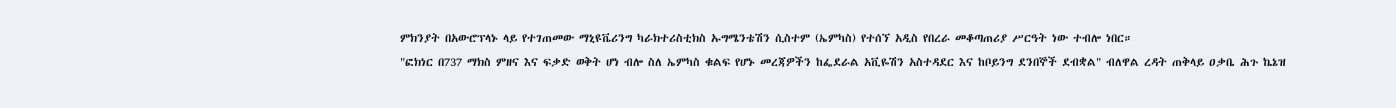ምክንያት በአውሮፕላኑ ላይ የተገጠመው ማኒዩቬሪንግ ካራክተሪስቲክስ ኡግሜንቴሽን ሲስተም (ኤምካስ) የተሰኘ አዲስ የበረራ መቆጣጠሪያ ሥርዓት ነው ተብሎ ነበር።
"ፎክነር በ737 ማክስ ምዘና እና ፍቃድ ወቅት ሆነ ብሎ ስለ ኤምካስ ቁልፍ የሆኑ መረጃዎችን ከፌደራል አቪዬሽን አስተዳደር እና ከቦይንግ ደንበኞች ደብቋል" ብለዋል ረዳት ጠቅላይ ዐቃቤ ሕጉ ኬኔዝ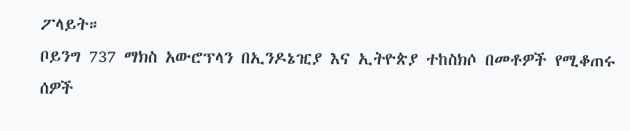ፖላይት።
ቦይንግ 737 ማክስ አውሮፕላን በኢንዶኔዢያ እና ኢትዮጵያ ተከስክሶ በመቶዎች የሚቆጠሩ ሰዎች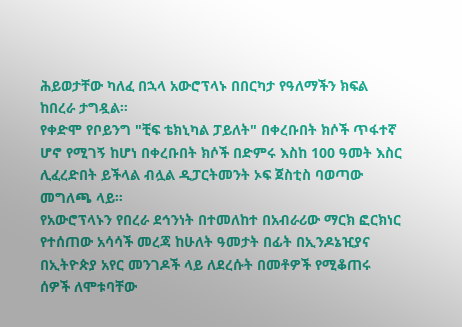ሕይወታቸው ካለፈ በኋላ አውሮፕላኑ በበርካታ የዓለማችን ክፍል ከበረራ ታግዷል።
የቀድሞ የቦይንግ "ቺፍ ቴክኒካል ፓይለት" በቀረቡበት ክሶች ጥፋተኛ ሆኖ የሚገኝ ከሆነ በቀረቡበት ክሶች በድምሩ እስከ 100 ዓመት እስር ሊፈረድበት ይችላል ብሏል ዲፓርትመንት ኦፍ ጀስቲስ ባወጣው መግለጫ ላይ።
የአውሮፕላኑን የበረራ ደኅንነት በተመለከተ በአብራሪው ማርክ ፎርክነር የተሰጠው አሳሳች መረጃ ከሁለት ዓመታት በፊት በኢንዶኔዢያና በኢትዮጵያ አየር መንገዶች ላይ ለደረሱት በመቶዎች የሚቆጠሩ ሰዎች ለሞቱባቸው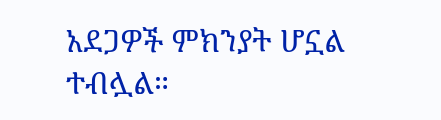አደጋዎች ምክንያት ሆኗል ተብሏል።